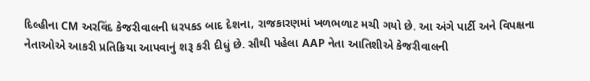દિલ્હીના CM અરવિંદ કેજરીવાલની ધરપકડ બાદ દેશના, રાજકારણમાં ખળભળાટ મચી ગયો છે. આ અંગે પાર્ટી અને વિપક્ષના નેતાઓએ આકરી પ્રતિક્રિયા આપવાનું શરૂ કરી દીધું છે. સૌથી પહેલા AAP નેતા આતિશીએ કેજરીવાલની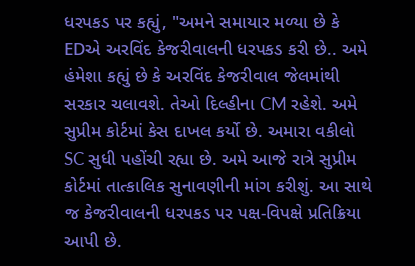ધરપકડ પર કહ્યું, "અમને સમાયાર મળ્યા છે કે EDએ અરવિંદ કેજરીવાલની ધરપકડ કરી છે.. અમે હંમેશા કહ્યું છે કે અરવિંદ કેજરીવાલ જેલમાંથી સરકાર ચલાવશે. તેઓ દિલ્હીના CM રહેશે. અમે સુપ્રીમ કોર્ટમાં કેસ દાખલ કર્યો છે. અમારા વકીલો SC સુધી પહોંચી રહ્યા છે. અમે આજે રાત્રે સુપ્રીમ કોર્ટમાં તાત્કાલિક સુનાવણીની માંગ કરીશું. આ સાથે જ કેજરીવાલની ધરપકડ પર પક્ષ-વિપક્ષે પ્રતિક્રિયા આપી છે.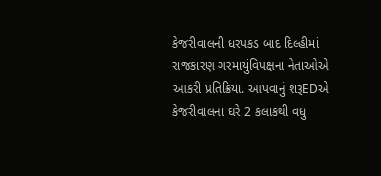કેજરીવાલની ધરપકડ બાદ દિલ્હીમાં રાજકારણ ગરમાયુંવિપક્ષના નેતાઓએ આકરી પ્રતિક્રિયા. આપવાનું શરૂEDએ કેજરીવાલના ઘરે 2 કલાકથી વધુ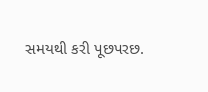સમયથી કરી પૂછપરછ.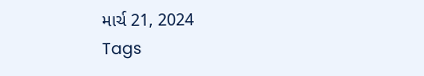માર્ચ 21, 2024
Tags